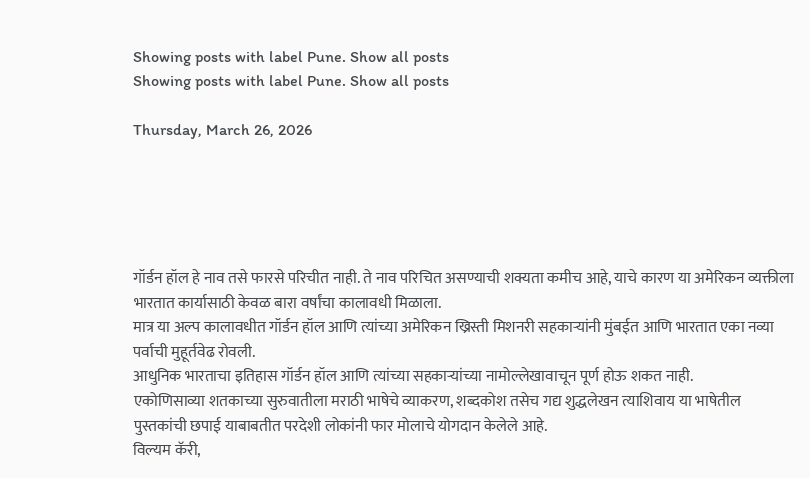Showing posts with label Pune. Show all posts
Showing posts with label Pune. Show all posts

Thursday, March 26, 2026





गॉर्डन हॉल हे नाव तसे फारसे परिचीत नाही. ते नाव परिचित असण्याची शक्यता कमीच आहे, याचे कारण या अमेरिकन व्यक्तीला भारतात कार्यासाठी केवळ बारा वर्षांचा कालावधी मिळाला.
मात्र या अल्प कालावधीत गॉर्डन हॉल आणि त्यांच्या अमेरिकन ख्रिस्ती मिशनरी सहकाऱ्यांनी मुंबईत आणि भारतात एका नव्या पर्वाची मुहूर्तवेढ रोवली.
आधुनिक भारताचा इतिहास गॉर्डन हॉल आणि त्यांच्या सहकाऱ्यांच्या नामोल्लेखावाचून पूर्ण होऊ शकत नाही.
एकोणिसाव्या शतकाच्या सुरुवातीला मराठी भाषेचे व्याकरण, शब्दकोश तसेच गद्य शुद्धलेखन त्याशिवाय या भाषेतील पुस्तकांची छपाई याबाबतीत परदेशी लोकांनी फार मोलाचे योगदान केलेले आहे.
विल्यम कॅरी,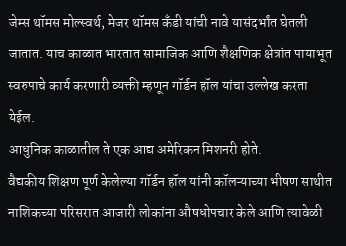जेम्स थॉमस मोल्स्वर्थ, मेजर थॉमस कँडी यांची नावे यासंदर्भांत घेतली जातात. याच काळात भारतात सामाजिक आणि शैक्षणिक क्षेत्रांत पायाभूत स्वरुपाचे कार्य करणारी व्यक्ती म्हणून गॉर्डन हॉल यांचा उल्लेख करता येईल.
आधुनिक काळातील ते एक आद्य अमेरिकन मिशनरी होते.
वैद्यकीय शिक्षण पूर्ण केलेल्या गॉर्डन हॉल यांनी कॉलऱ्याच्या भीषण साथीत नाशिकच्या परिसरात आजारी लोकांना औषधोपचार केले आणि त्यावेळी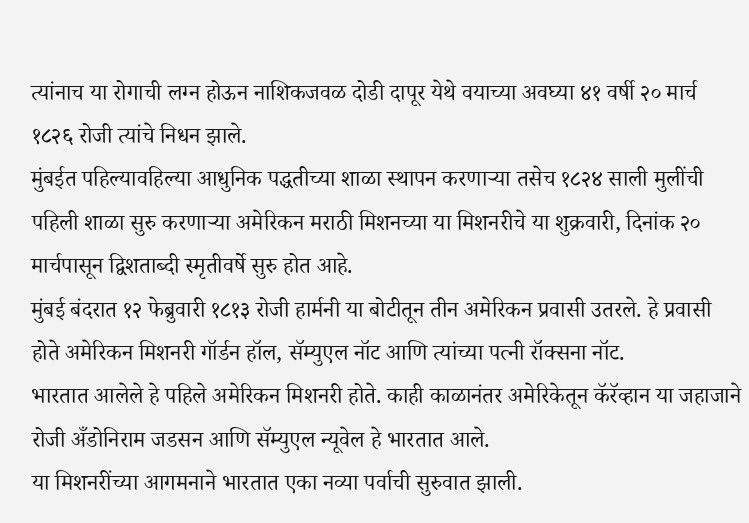त्यांनाच या रोगाची लग्न होऊन नाशिकजवळ दोडी दापूर येथे वयाच्या अवघ्या ४१ वर्षी २० मार्च १८२६ रोजी त्यांचे निधन झाले.
मुंबईत पहिल्यावहिल्या आधुनिक पद्धतीच्या शाळा स्थापन करणाऱ्या तसेच १८२४ साली मुलींची पहिली शाळा सुरु करणाऱ्या अमेरिकन मराठी मिशनच्या या मिशनरीचे या शुक्रवारी, दिनांक २० मार्चपासून द्विशताब्दी स्मृतीवर्षे सुरु होत आहे.
मुंबई बंदरात १२ फेब्रुवारी १८१३ रोजी हार्मनी या बोटीतून तीन अमेरिकन प्रवासी उतरले. हे प्रवासी होते अमेरिकन मिशनरी गॉर्डन हॉल, सॅम्युएल नॉट आणि त्यांच्या पत्नी रॉक्सना नॉट.
भारतात आलेले हे पहिले अमेरिकन मिशनरी होते. काही काळानंतर अमेरिकेतून कॅरॅव्हान या जहाजाने रोजी अँडोनिराम जडसन आणि सॅम्युएल न्यूवेल हे भारतात आले.
या मिशनरींच्या आगमनाने भारतात एका नव्या पर्वाची सुरुवात झाली.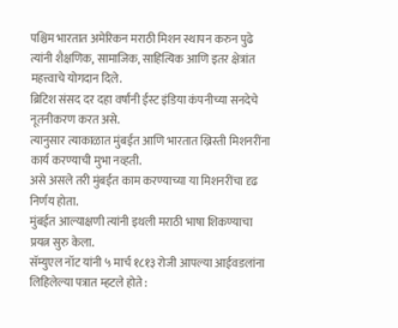पश्चिम भारतात अमेरिकन मराठी मिशन स्थापन करुन पुढे त्यांनी शैक्षणिक, सामाजिक, साहित्यिक आणि इतर क्षेत्रांत महत्त्वाचे योगदान दिले.
ब्रिटिश संसद दर दहा वर्षांनी ईस्ट इंडिया कंपनीच्या सनदेचे नूतनीकरण करत असे.
त्यानुसार त्याकाळात मुंबईत आणि भारतात ख्रिस्ती मिशनरींना कार्य करण्याची मुभा नव्हती.
असे असले तरी मुंबईत काम करण्याच्या या मिशनरींचा दृढ निर्णय होता.
मुंबईत आल्याक्षणी त्यांनी इथली मराठी भाषा शिकण्याचा प्रयत्न सुरु केला.
सॅम्युएल नॉट यांनी ५ मार्च १८१३ रोजी आपल्या आईवडलांना लिहिलेल्या पत्रात म्हटले होते :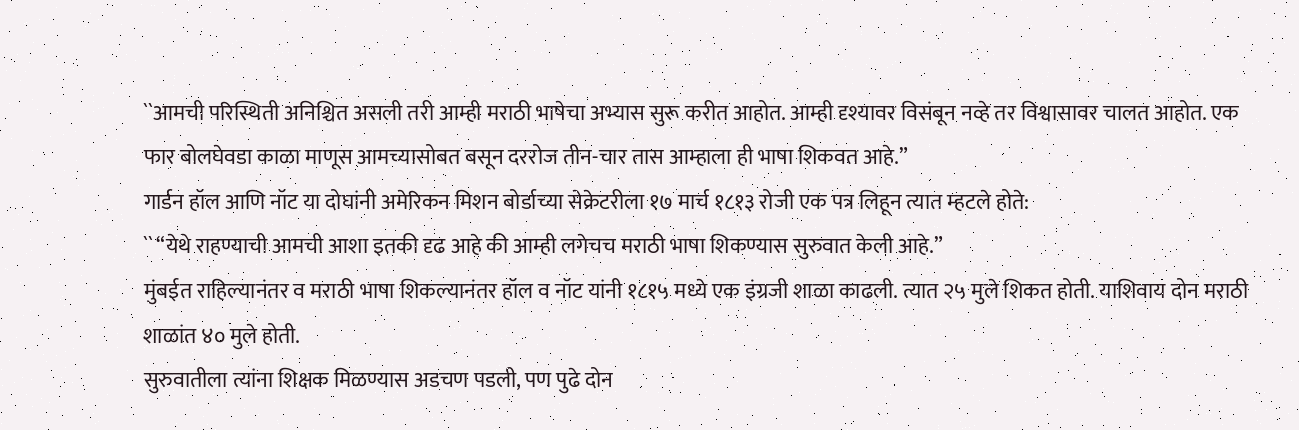``आमची परिस्थिती अनिश्चित असली तरी आम्ही मराठी भाषेचा अभ्यास सुरू करीत आहोत. आम्ही दृश्यावर विसंबून नव्हे तर विश्वासावर चालत आहोत. एक फार बोलघेवडा काळा माणूस आमच्यासोबत बसून दररोज तीन-चार तास आम्हाला ही भाषा शिकवत आहे.”
गार्डन हॉल आणि नॉट या दोघांनी अमेरिकन मिशन बोर्डाच्या सेक्रेटरीला १७ मार्च १८१३ रोजी एक पत्र लिहून त्यात म्हटले होते:
`` “येथे राहण्याची आमची आशा इतकी दृढ आहे की आम्ही लगेचच मराठी भाषा शिकण्यास सुरुवात केली आहे.”
मुंबईत राहिल्यानंतर व मराठी भाषा शिकल्यानंतर हॉल व नॉट यांनी १८१५ मध्ये एक इंग्रजी शाळा काढली. त्यात २५ मुले शिकत होती. याशिवाय दोन मराठी शाळांत ४० मुले होती.
सुरुवातीला त्यांना शिक्षक मिळण्यास अडचण पडली, पण पुढे दोन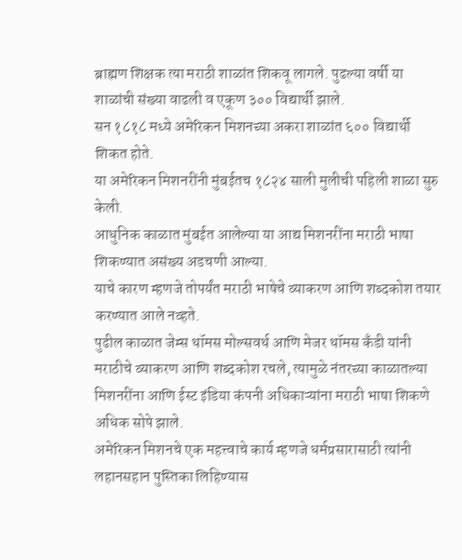ब्राह्मण शिक्षक त्या मराठी शाळांत शिकवू लागले. पुढल्या वर्षी या शाळांची संख्या वाढली व एकूण ३०० विद्यार्थी झाले.
सन १८१८ मध्ये अमेरिकन मिशनच्या अकरा शाळांत ६०० विद्यार्थी शिकत होते.
या अमेरिकन मिशनरींनी मुंबईतच १८२४ साली मुलीची पहिली शाळा सुरु केली.
आधुनिक काळात मुंबईत आलेल्या या आद्य मिशनरींना मराठी भाषा शिकण्यात असंख्य अडचणी आल्या.
याचे कारण म्हणजे तोपर्यंत मराठी भाषेचे व्याकरण आणि शब्दकोश तयार करण्यात आले नव्हते.
पुढील काळात जेम्स थॉमस मोल्सवर्थ आणि मेजर थॉमस कँडी यांनी मराठीचे व्याकरण आणि शब्दकोश रचले, त्यामुळे नंतरच्या काळातल्या मिशनरींना आणि ईस्ट इंडिया कंपनी अधिकाऱ्यांना मराठी भाषा शिकणे अधिक सोपे झाले.
अमेरिकन मिशनचे एक महत्त्वाचे कार्य म्हणजे धर्मप्रसारासाठी त्यांनी लहानसहान पुस्तिका लिहिण्यास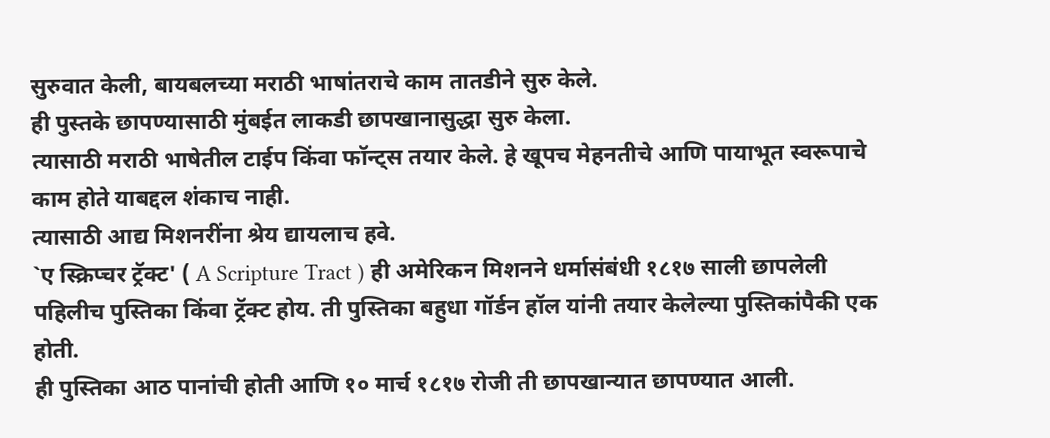सुरुवात केली, बायबलच्या मराठी भाषांतराचे काम तातडीने सुरु केले.
ही पुस्तके छापण्यासाठी मुंबईत लाकडी छापखानासुद्धा सुरु केला.
त्यासाठी मराठी भाषेतील टाईप किंवा फॉन्ट्स तयार केले. हे खूपच मेहनतीचे आणि पायाभूत स्वरूपाचे काम होते याबद्दल शंकाच नाही.
त्यासाठी आद्य मिशनरींना श्रेय द्यायलाच हवे.
`ए स्क्रिप्चर ट्रॅक्ट' ( A Scripture Tract ) ही अमेरिकन मिशनने धर्मासंबंधी १८१७ साली छापलेली पहिलीच पुस्तिका किंवा ट्रॅक्ट होय. ती पुस्तिका बहुधा गॉर्डन हॉल यांनी तयार केलेल्या पुस्तिकांपैकी एक होती.
ही पुस्तिका आठ पानांची होती आणि १० मार्च १८१७ रोजी ती छापखान्यात छापण्यात आली.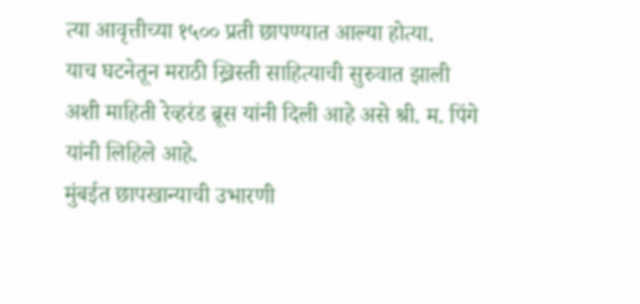त्या आवृत्तीच्या १५०० प्रती छापण्यात आल्या होत्या.
याच घटनेतून मराठी ख्रिस्ती साहित्याची सुरुवात झाली अशी माहिती रेव्हरंड ब्रूस यांनी दिली आहे असे श्री. म. पिंगे यांनी लिहिले आहे.
मुंबईत छापखान्याची उभारणी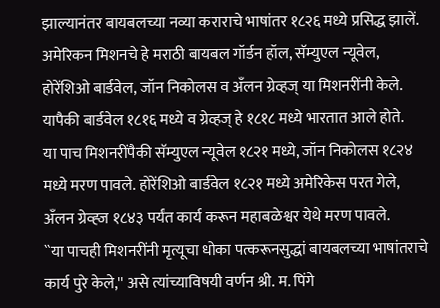झाल्यानंतर बायबलच्या नव्या कराराचे भाषांतर १८२६ मध्ये प्रसिद्ध झालें.
अमेरिकन मिशनचे हे मराठी बायबल गॉर्डन हॉल, सॅम्युएल न्यूवेल, होरेंशिओ बार्डवेल, जॉन निकोलस व अँलन ग्रेव्हज् या मिशनरींनी केले. यापैकी बार्डवेल १८१६ मध्ये व ग्रेव्हज् हे १८१८ मध्ये भारतात आले होते.
या पाच मिशनरींपैकी सॅम्युएल न्यूवेल १८२१ मध्ये, जॉन निकोलस १८२४ मध्ये मरण पावले. होरेंशिओ बार्डवेल १८२१ मध्ये अमेरिकेस परत गेले, अँलन ग्रेव्ह्ज १८४३ पर्यंत कार्य करून महाबळेश्वर येथे मरण पावले.
``या पाचही मिशनरींनी मृत्यूचा धोका पत्करूनसुद्धां बायबलच्या भाषांतराचे कार्य पुरे केले,'' असे त्यांच्याविषयी वर्णन श्री. म. पिंगे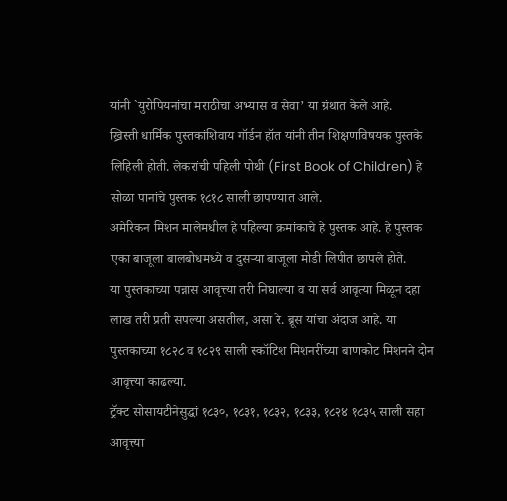यांनी `युरोपियनांचा मराठीचा अभ्यास व सेवा’ या ग्रंथात केले आहे.
ख्रिस्ती धार्मिक पुस्तकांशिवाय गॉर्डन हॉत यांनी तीन शिक्षणविषयक पुस्तके लिहिली होती. लेकरांची पहिली पोथी (First Book of Children) हे सोळा पानांचे पुस्तक १८१८ साली छापण्यात आले.
अमेरिकन मिशन मालेमधील हे पहिल्या क्रमांकाचे हे पुस्तक आहे. हे पुस्तक एका बाजूला बालबोधमध्ये व दुसऱ्या बाजूला मोडी लिपीत छापले होते.
या पुस्तकाच्या पन्नास आवृत्त्या तरी निघाल्या व या सर्व आवृत्या मिळून दहा लाख तरी प्रती सपल्या असतील, असा रे. ब्रूस यांचा अंदाज आहे. या पुस्तकाच्या १८२८ व १८२९ साली स्कॉटिश मिशनरींच्या बाणकोट मिशनने दोन आवृत्त्या काढल्या.
ट्रॅक्ट सोसायटीनेसुद्धां १८३०, १८३१, १८३२, १८३३, १८२४ १८३५ साली सहा आवृत्त्या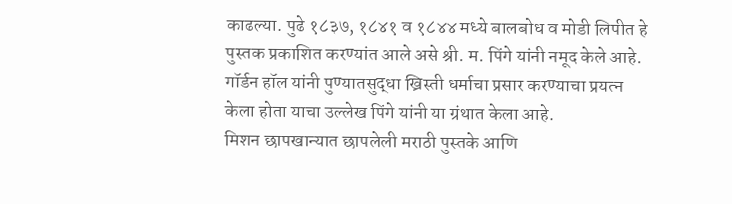काढल्या. पुढे १८३७, १८४१ व १८४४ मध्ये बालबोध व मोडी लिपीत हे पुस्तक प्रकाशित करण्यांत आले असे श्री. म. पिंगे यांनी नमूद केले आहे.
गॉर्डन हॉल यांनी पुण्यातसुद्धा ख्रिस्ती धर्माचा प्रसार करण्याचा प्रयत्न केला होता याचा उल्लेख पिंगे यांनी या ग्रंथात केला आहे.
मिशन छापखान्यात छापलेली मराठी पुस्तके आणि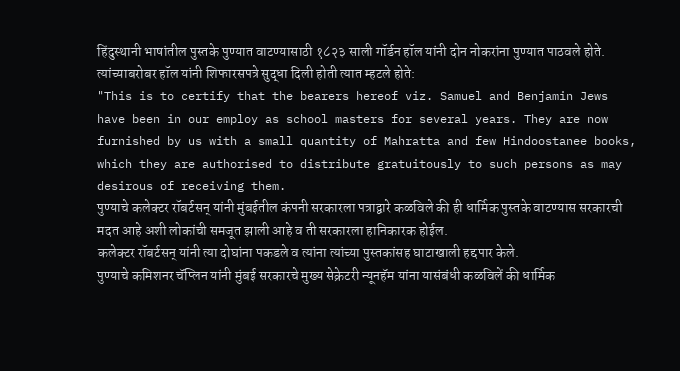हिंदुस्थानी भाषांतील पुस्तके पुण्यात वाटण्यासाठी १८२३ साली गॉर्डन हॉल यांनी दोन नोकरांना पुण्यात पाठवले होते.
त्यांच्याबरोबर हॉल यांनी शिफारसपत्रे सुद्धा दिली होती त्यात म्हटले होते:
"This is to certify that the bearers hereof viz. Samuel and Benjamin Jews have been in our employ as school masters for several years. They are now furnished by us with a small quantity of Mahratta and few Hindoostanee books, which they are authorised to distribute gratuitously to such persons as may desirous of receiving them.
पुण्याचे कलेक्टर रॉबर्टसन् यांनी मुंबईतील कंपनी सरकारला पत्राद्वारे कळविले की ही धार्मिक पुस्तके वाटण्यास सरकारची मदत आहे अशी लोकांची समजूत झाली आहे व ती सरकारला हानिकारक होईल.
कलेक्टर रॉबर्टसन् यांनी त्या दोघांना पकडले व त्यांना त्यांच्या पुस्तकांसह घाटाखाली हद्दपार केले.
पुण्याचे कमिशनर चॅप्लिन यांनी मुंबई सरकारचे मुख्य सेक्रेटरी न्यूनहॅम यांना यासंबंधी कळविलें की धार्मिक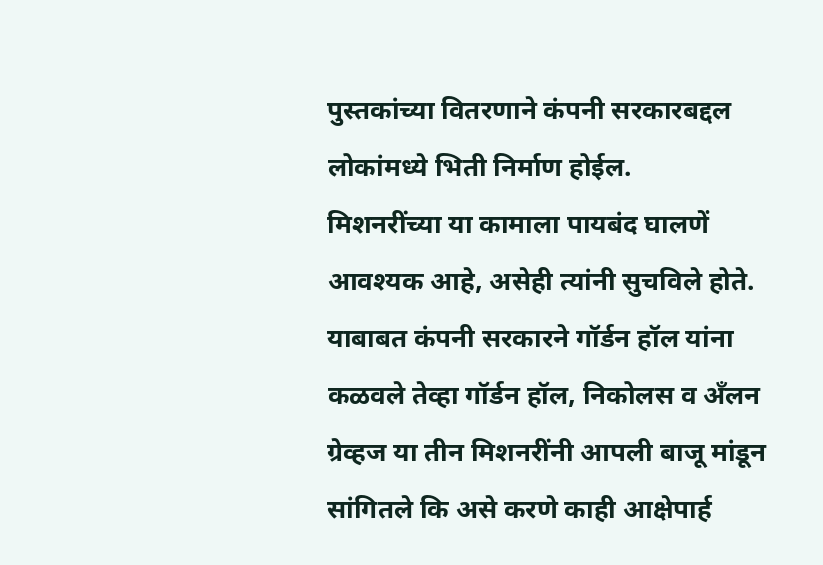पुस्तकांच्या वितरणाने कंपनी सरकारबद्दल लोकांमध्ये भिती निर्माण होईल.
मिशनरींच्या या कामाला पायबंद घालणें आवश्यक आहे, असेही त्यांनी सुचविले होते.
याबाबत कंपनी सरकारने गॉर्डन हॉल यांना कळवले तेव्हा गॉर्डन हॉल, निकोलस व अँलन ग्रेव्हज या तीन मिशनरींनी आपली बाजू मांडून सांगितले कि असे करणे काही आक्षेपार्ह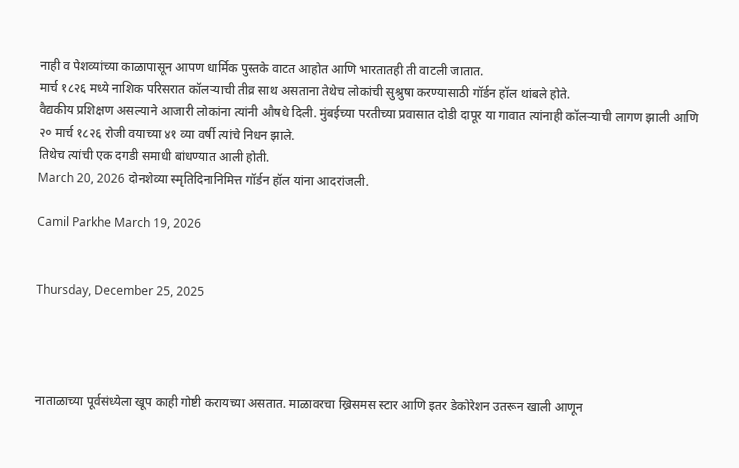नाही व पेशव्यांच्या काळापासून आपण धार्मिक पुस्तके वाटत आहोत आणि भारतातही ती वाटली जातात.
मार्च १८२६ मध्ये नाशिक परिसरात कॉलऱ्याची तीव्र साथ असताना तेथेच लोकांची सुश्रुषा करण्यासाठी गॉर्डन हॉल थांबले होते.
वैद्यकीय प्रशिक्षण असल्याने आजारी लोकांना त्यांनी औषधे दिली. मुंबईच्या परतीच्या प्रवासात दोडी दापूर या गावात त्यांनाही कॉलऱ्याची लागण झाली आणि २० मार्च १८२६ रोजी वयाच्या ४१ व्या वर्षी त्यांचे निधन झाले.
तिथेच त्यांची एक दगडी समाधी बांधण्यात आली होती.
March 20, 2026 दोनशेव्या स्मृतिदिनानिमित्त गॉर्डन हॉल यांना आदरांजली.

Camil Parkhe March 19, 2026


Thursday, December 25, 2025




नाताळाच्या पूर्वसंध्येला खूप काही गोष्टी करायच्या असतात. माळावरचा ख्रिसमस स्टार आणि इतर डेकोरेशन उतरून खाली आणून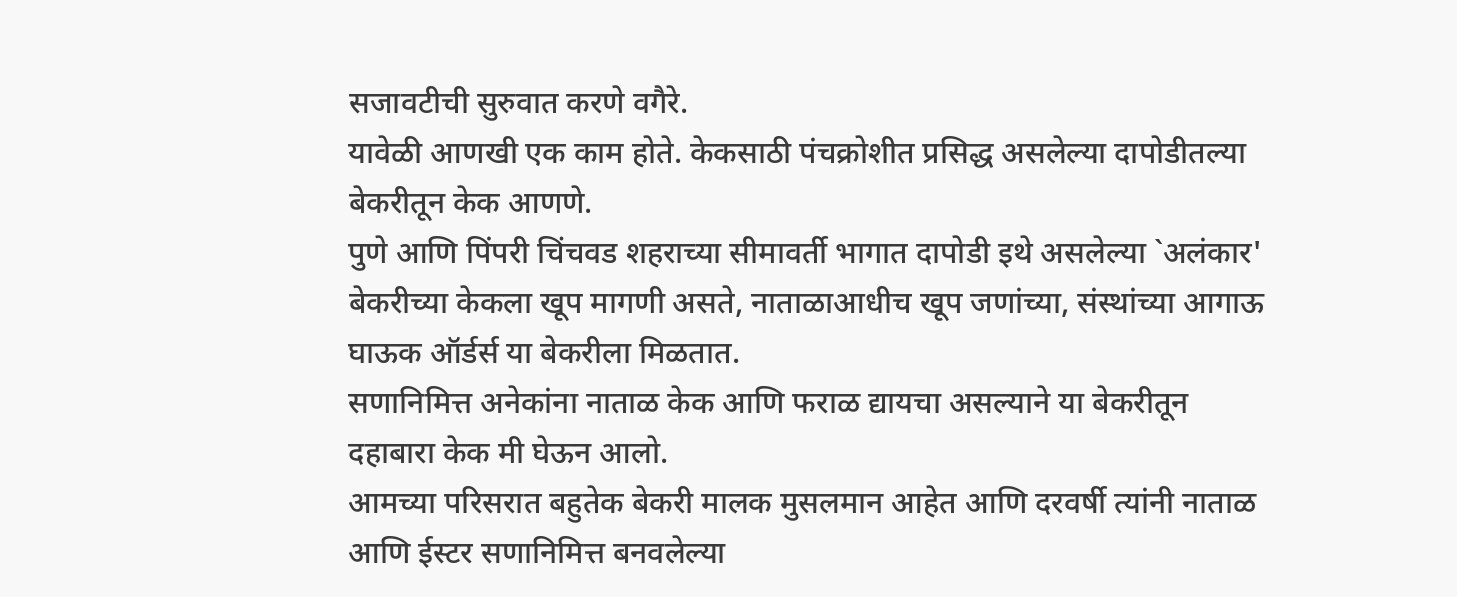सजावटीची सुरुवात करणे वगैरे.
यावेळी आणखी एक काम होते. केकसाठी पंचक्रोशीत प्रसिद्ध असलेल्या दापोडीतल्या बेकरीतून केक आणणे.
पुणे आणि पिंपरी चिंचवड शहराच्या सीमावर्ती भागात दापोडी इथे असलेल्या `अलंकार' बेकरीच्या केकला खूप मागणी असते, नाताळाआधीच खूप जणांच्या, संस्थांच्या आगाऊ घाऊक ऑर्डर्स या बेकरीला मिळतात.
सणानिमित्त अनेकांना नाताळ केक आणि फराळ द्यायचा असल्याने या बेकरीतून दहाबारा केक मी घेऊन आलो.
आमच्या परिसरात बहुतेक बेकरी मालक मुसलमान आहेत आणि दरवर्षी त्यांनी नाताळ आणि ईस्टर सणानिमित्त बनवलेल्या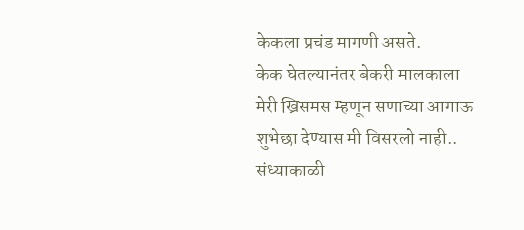केकला प्रचंड मागणी असते.
केक घेतल्यानंतर बेकरी मालकाला मेरी ख्रिसमस म्हणून सणाच्या आगाऊ शुभेछा देण्यास मी विसरलो नाही..
संध्याकाळी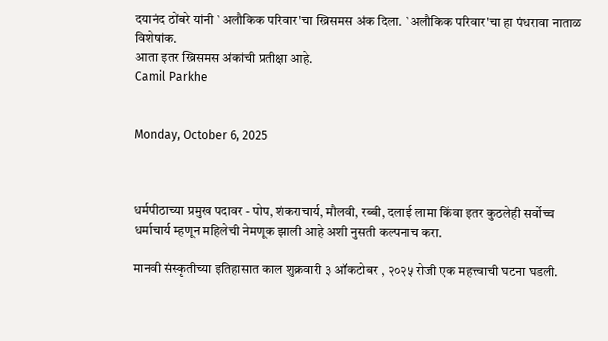दयानंद ठोंबरे यांनी `अलौकिक परिवार'चा ख्रिसमस अंक दिला. `अलौकिक परिवार'चा हा पंधरावा नाताळ विशेषांक.
आता इतर ख्रिसमस अंकांची प्रतीक्षा आहे.
Camil Parkhe


Monday, October 6, 2025



धर्मपीठाच्या प्रमुख पदावर - पोप, शंकराचार्य, मौलवी, रब्बी, दलाई लामा किंवा इतर कुठलेही सर्वोच्च धर्माचार्य म्हणून महिलेची नेमणूक झाली आहे अशी नुसती कल्पनाच करा.

मानवी संस्कृतीच्या इतिहासात काल शुक्रवारी ३ ऑकटोबर , २०२५ रोजी एक महत्त्वाची घटना घडली.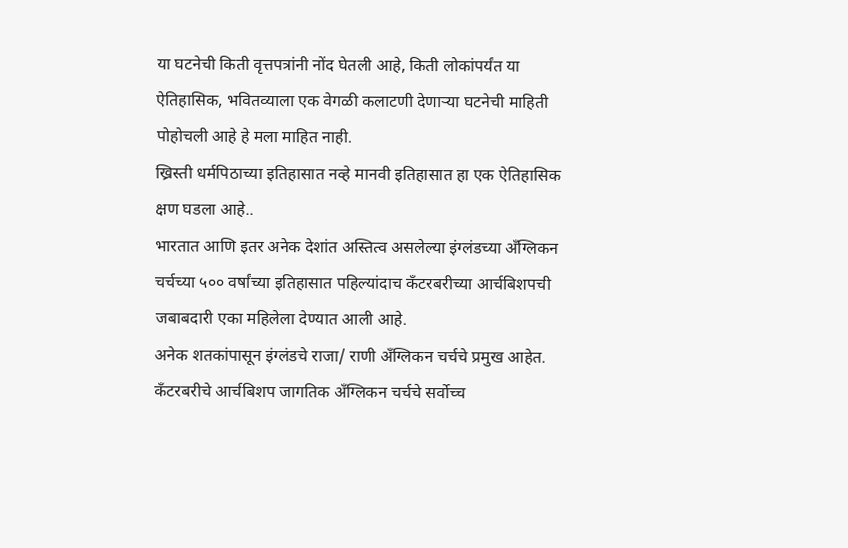या घटनेची किती वृत्तपत्रांनी नोंद घेतली आहे, किती लोकांपर्यंत या ऐतिहासिक, भवितव्याला एक वेगळी कलाटणी देणाऱ्या घटनेची माहिती पोहोचली आहे हे मला माहित नाही.
ख्रिस्ती धर्मपिठाच्या इतिहासात नव्हे मानवी इतिहासात हा एक ऐतिहासिक क्षण घडला आहे..
भारतात आणि इतर अनेक देशांत अस्तित्व असलेल्या इंग्लंडच्या अँग्लिकन चर्चच्या ५०० वर्षांच्या इतिहासात पहिल्यांदाच कँटरबरीच्या आर्चबिशपची जबाबदारी एका महिलेला देण्यात आली आहे.
अनेक शतकांपासून इंग्लंडचे राजा/ राणी अँग्लिकन चर्चचे प्रमुख आहेत.
कँटरबरीचे आर्चबिशप जागतिक अँग्लिकन चर्चचे सर्वोच्च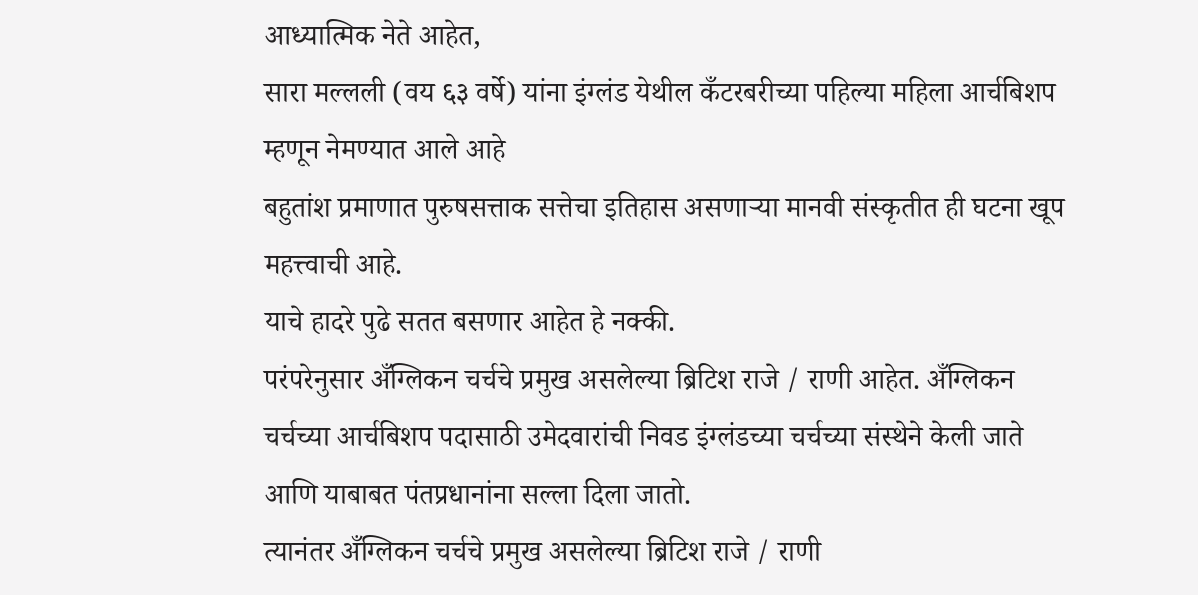आध्यात्मिक नेते आहेत,
सारा मल्लली (वय ६३ वर्षे) यांना इंग्लंड येथील कँटरबरीच्या पहिल्या महिला आर्चबिशप म्हणून नेमण्यात आले आहे
बहुतांश प्रमाणात पुरुषसत्ताक सत्तेचा इतिहास असणाऱ्या मानवी संस्कृतीत ही घटना खूप महत्त्वाची आहे.
याचे हादरे पुढे सतत बसणार आहेत हे नक्की.
परंपरेनुसार अँग्लिकन चर्चचे प्रमुख असलेल्या ब्रिटिश राजे / राणी आहेत. अँग्लिकन चर्चच्या आर्चबिशप पदासाठी उमेदवारांची निवड इंग्लंडच्या चर्चच्या संस्थेने केली जाते आणि याबाबत पंतप्रधानांना सल्ला दिला जातो.
त्यानंतर अँग्लिकन चर्चचे प्रमुख असलेल्या ब्रिटिश राजे / राणी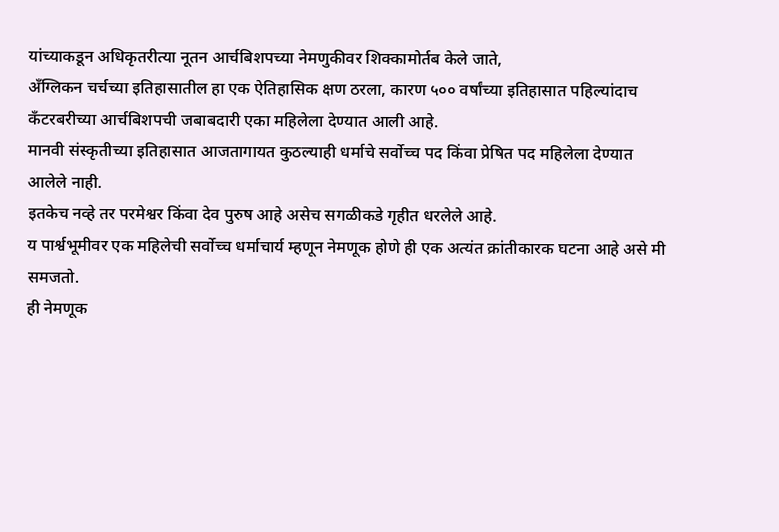यांच्याकडून अधिकृतरीत्या नूतन आर्चबिशपच्या नेमणुकीवर शिक्कामोर्तब केले जाते,
अँग्लिकन चर्चच्या इतिहासातील हा एक ऐतिहासिक क्षण ठरला, कारण ५०० वर्षांच्या इतिहासात पहिल्यांदाच कँटरबरीच्या आर्चबिशपची जबाबदारी एका महिलेला देण्यात आली आहे.
मानवी संस्कृतीच्या इतिहासात आजतागायत कुठल्याही धर्माचे सर्वोच्च पद किंवा प्रेषित पद महिलेला देण्यात आलेले नाही.
इतकेच नव्हे तर परमेश्वर किंवा देव पुरुष आहे असेच सगळीकडे गृहीत धरलेले आहे.
य पार्श्वभूमीवर एक महिलेची सर्वोच्च धर्माचार्य म्हणून नेमणूक होणे ही एक अत्यंत क्रांतीकारक घटना आहे असे मी समजतो.
ही नेमणूक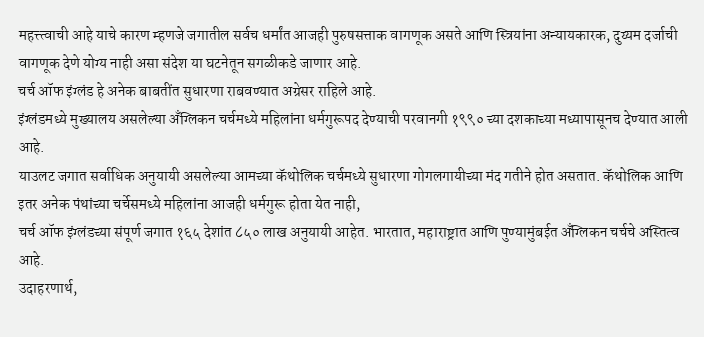महत्त्त्वाची आहे याचे कारण म्हणजे जगातील सर्वच धर्मांत आजही पुरुषसत्ताक वागणूक असते आणि स्त्रियांना अन्यायकारक, दुय्यम दर्जाची वागणूक देणे योग्य नाही असा संदेश या घटनेतून सगळीकडे जाणार आहे.
चर्च ऑफ इंग्लंड हे अनेक बाबतींत सुधारणा राबवण्यात अग्रेसर राहिले आहे.
इंग्लंडमध्ये मुख्यालय असलेल्या अँग्लिकन चर्चमध्ये महिलांना धर्मगुरूपद देण्याची परवानगी १९९० च्या दशकाच्या मध्यापासूनच देण्यात आली आहे.
याउलट जगात सर्वाधिक अनुयायी असलेल्या आमच्या कॅथोलिक चर्चमध्ये सुधारणा गोगलगायीच्या मंद गतीने होत असतात. कॅथोलिक आणि इतर अनेक पंथांच्या चर्चेसमध्ये महिलांना आजही धर्मगुरू होता येत नाही,
चर्च ऑफ इंग्लंडच्या संपूर्ण जगात १६५ देशांत ८५० लाख अनुयायी आहेत. भारतात, महाराष्ट्रात आणि पुण्यामुंबईत अँग्लिकन चर्चचे अस्तित्व आहे.
उदाहरणार्थ,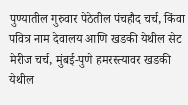पुण्यातील गुरुवार पेठेतील पंचहौद चर्च, किंवा पवित्र नाम देवालय आणि खडकी येथील सेट मेरीज चर्च, मुंबई-पुणे हमरस्त्यावर खडकी येथील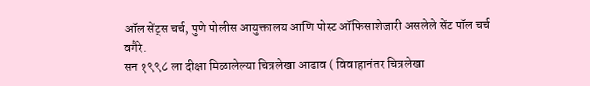ऑल सेंट्स चर्च, पुणे पोलीस आयुक्तालय आणि पोस्ट ऑफिसाशेजारी असलेले सेंट पॉल चर्च वगैरे.
सन १९९८ ला दीक्षा मिळालेल्या चित्रलेखा आढाव ( विवाहानंतर चित्रलेखा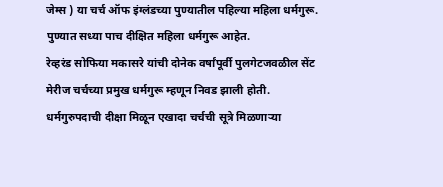जेम्स ) या चर्च ऑफ इंग्लंडच्या पुण्यातील पहिल्या महिला धर्मगुरू. पुण्यात सध्या पाच दीक्षित महिला धर्मगुरू आहेत.
रेव्हरंड सोफिया मकासरे यांची दोनेक वर्षांपूर्वी पुलगेटजवळील सेंट मेरीज चर्चच्या प्रमुख धर्मगुरू म्हणून निवड झाली होती.
धर्मगुरुपदाची दीक्षा मिळून एखादा चर्चची सूत्रे मिळणाऱ्या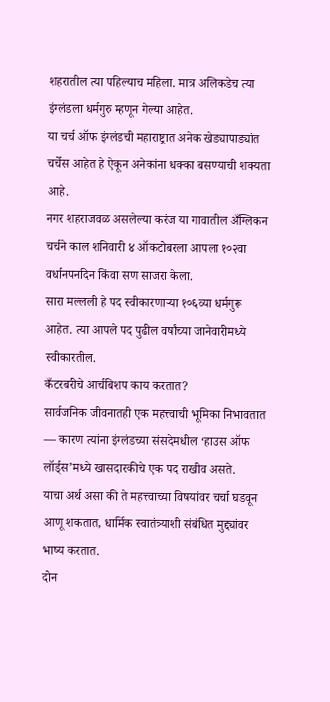शहरातील त्या पहिल्याच महिला. मात्र अलिकडेच त्या इंग्लंडला धर्मगुरु म्हणून गेल्या आहेत.
या चर्च ऑफ इंग्लंडची महाराष्ट्रात अनेक खेड्यापाड्यांत चर्चेस आहेत हे ऐकून अनेकांना धक्का बसण्याची शक्यता आहे.
नगर शहराजवळ असलेल्या करंज या गावातील अँग्लिकन चर्चने काल शनिवारी ४ ऑकटोबरला आपला १०२वा वर्धानपनदिन किंवा सण साजरा केला.
सारा मल्लली हे पद स्वीकारणाऱ्या १०६व्या धर्मगुरू आहेत. त्या आपले पद पुढील वर्षांच्या जानेवारीमध्ये स्वीकारतील.
कँटरबरीचे आर्चबिशप काय करतात?
सार्वजनिक जीवनातही एक महत्त्वाची भूमिका निभावतात — कारण त्यांना इंग्लंडच्या संसदेमधील ‘हाउस ऑफ लॉर्ड्स’मध्ये खासदारकीचे एक पद राखीव असते.
याचा अर्थ असा की ते महत्त्वाच्या विषयांवर चर्चा घडवून आणू शकतात, धार्मिक स्वातंत्र्याशी संबंधित मुद्द्यांवर भाष्य करतात.
दोन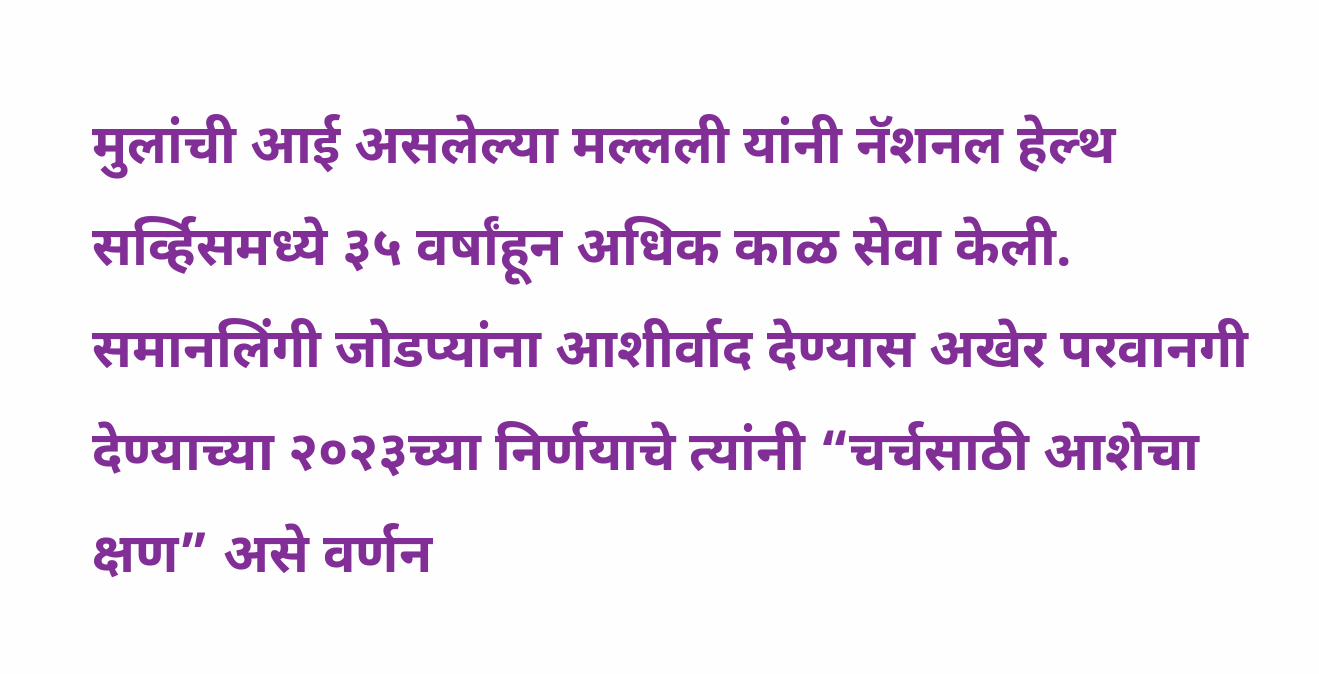मुलांची आई असलेल्या मल्लली यांनी नॅशनल हेल्थ सर्व्हिसमध्ये ३५ वर्षांहून अधिक काळ सेवा केली.
समानलिंगी जोडप्यांना आशीर्वाद देण्यास अखेर परवानगी देण्याच्या २०२३च्या निर्णयाचे त्यांनी “चर्चसाठी आशेचा क्षण” असे वर्णन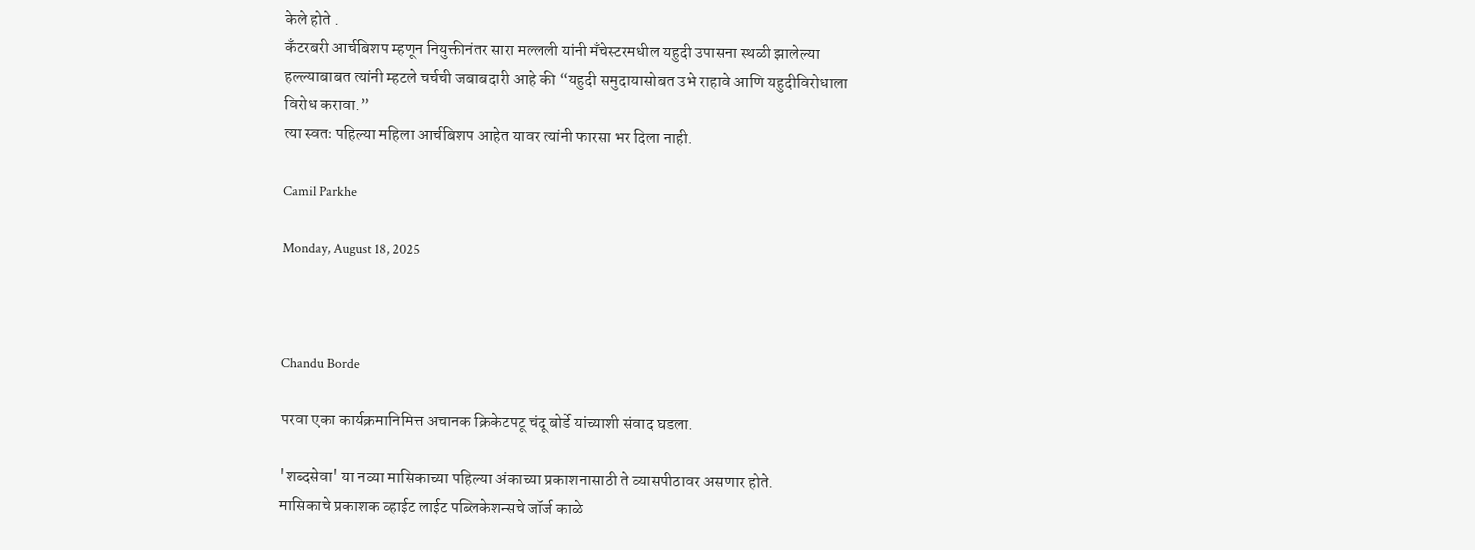केले होते .
कँटरबरी आर्चबिशप म्हणून नियुक्तीनंतर सारा मल्लली यांनी मँचेस्टरमधील यहुदी उपासना स्थळी झालेल्या हल्ल्याबाबत त्यांनी म्हटले चर्चची जबाबदारी आहे की “यहुदी समुदायासोबत उभे राहावे आणि यहुदीविरोधाला विरोध करावा.”
त्या स्वतः पहिल्या महिला आर्चबिशप आहेत यावर त्यांनी फारसा भर दिला नाही.

Camil Parkhe

Monday, August 18, 2025



Chandu Borde

परवा एका कार्यक्रमानिमित्त अचानक क्रिकेटपटू चंदू बोर्डे यांच्याशी संवाद घडला.

'शब्दसेवा' या नव्या मासिकाच्या पहिल्या अंकाच्या प्रकाशनासाठी ते व्यासपीठावर असणार होते.
मासिकाचे प्रकाशक व्हाईट लाईट पब्लिकेशन्सचे जॉर्ज काळे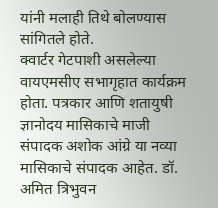यांनी मलाही तिथे बोलण्यास सांगितले होते.
क्वार्टर गेटपाशी असलेल्या वायएमसीए सभागृहात कार्यक्रम होता. पत्रकार आणि शतायुषी ज्ञानोदय मासिकाचे माजी संपादक अशोक आंग्रे या नव्या मासिकाचे संपादक आहेत. डॉ. अमित त्रिभुवन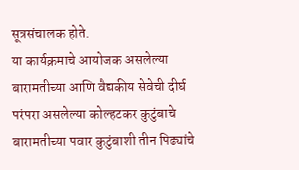सूत्रसंचालक होते.
या कार्यक्रमाचे आयोजक असलेल्या बारामतीच्या आणि वैद्यकीय सेवेची दीर्घ परंपरा असलेल्या कोल्हटकर कुटुंबाचे बारामतीच्या पवार कुटुंबाशी तीन पिढ्यांचे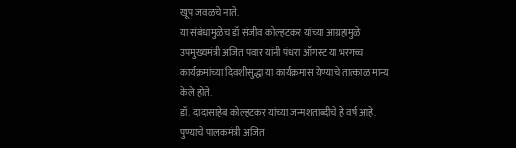खूप जवळचे नाते.
या संबंधामुळेच डॉ संजीव कोल्हटकर यांच्या आग्रहामुळे उपमुख्यमंत्री अजित पवार यांनी पंधरा ऑगस्ट या भरगच्च कार्यक्रमांच्या दिवशीसुद्धा या कार्यक्रमास येण्याचे तात्काळ मान्य केले होते.
डॉ. दादासाहेब कोल्हटकर यांच्या जन्मशताब्दीचे हे वर्ष आहे.
पुण्याचे पालकमंत्री अजित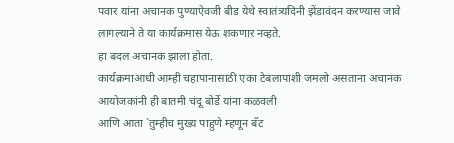पवार यांना अचानक पुण्याऐवजी बीड येथे स्वातंत्र्यदिनी झेंडावंदन करण्यास जावे लागल्याने ते या कार्यक्रमास येऊ शकणार नव्हते.
हा बदल अचानक झाला होता.
कार्यक्रमाआधी आम्ही चहापानासाठी एका टेबलापाशी जमलो असताना अचानक आयोजकांनी ही बातमी चंदू बोर्डे यांना कळवली
आणि आता `तुम्हीच मुख्य पाहुणे म्हणून बॅट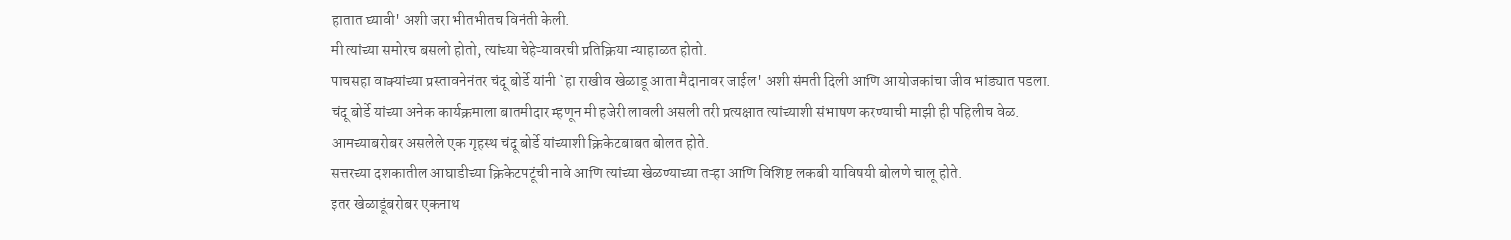हातात घ्यावी' अशी जरा भीतभीतच विनंती केली.
मी त्यांच्या समोरच बसलो होतो, त्यांच्या चेहेऱ्यावरची प्रतिक्रिया न्याहाळत होतो.
पाचसहा वाक्यांच्या प्रस्तावनेनंतर चंदू बोर्डे यांनी `हा राखीव खेळाडू आता मैदानावर जाईल' अशी संमती दिली आणि आयोजकांचा जीव भांड्यात पडला.
चंदू बोर्डे यांच्या अनेक कार्यक्रमाला बातमीदार म्हणून मी हजेरी लावली असली तरी प्रत्यक्षात त्यांच्याशी संभाषण करण्याची माझी ही पहिलीच वेळ.
आमच्याबरोबर असलेले एक गृहस्थ चंदू बोर्डे यांच्याशी क्रिकेटबाबत बोलत होते.
सत्तरच्या दशकातील आघाडीच्या क्रिकेटपटूंची नावे आणि त्यांच्या खेळण्याच्या तऱ्हा आणि विशिष्ट लकबी याविषयी बोलणे चालू होते.
इतर खेळाडूंबरोबर एकनाथ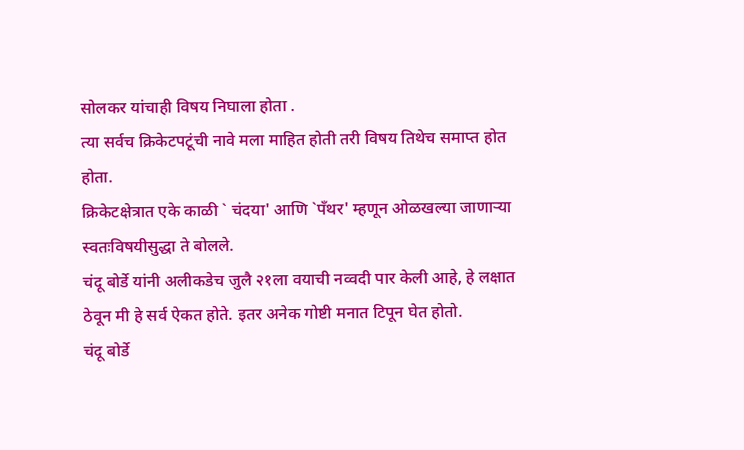सोलकर यांचाही विषय निघाला होता .
त्या सर्वच क्रिकेटपटूंची नावे मला माहित होती तरी विषय तिथेच समाप्त होत होता.
क्रिकेटक्षेत्रात एके काळी ` चंदया' आणि `पँथर' म्हणून ओळखल्या जाणाऱ्या स्वतःविषयीसुद्धा ते बोलले.
चंदू बोर्डे यांनी अलीकडेच जुलै २१ला वयाची नव्वदी पार केली आहे, हे लक्षात ठेवून मी हे सर्व ऐकत होते. इतर अनेक गोष्टी मनात टिपून घेत होतो.
चंदू बोर्डे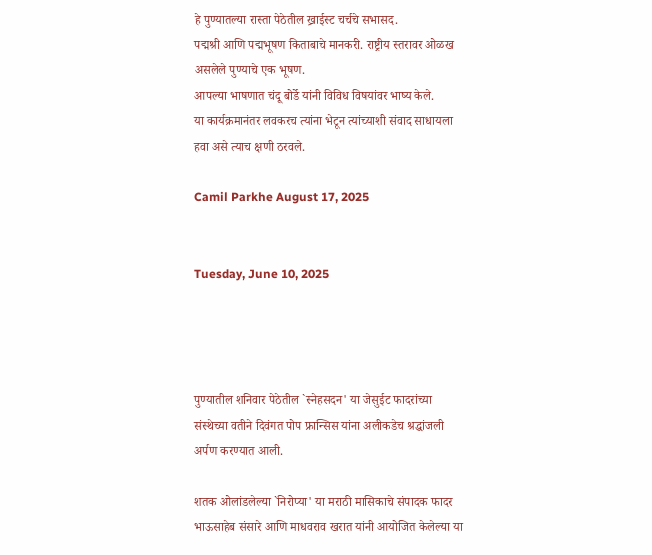हे पुण्यातल्या रास्ता पेठेतील ख्राईस्ट चर्चचे सभासद.
पद्मश्री आणि पद्मभूषण किताबाचे मानकरी. राष्ट्रीय स्तरावर ओळख असलेले पुण्याचे एक भूषण.
आपल्या भाषणात चंदू बोर्डे यांनी विविध विषयांवर भाष्य केले.
या कार्यक्रमानंतर लवकरच त्यांना भेटून त्यांच्याशी संवाद साधायला हवा असे त्याच क्षणी ठरवले.

Camil Parkhe August 17, 2025


Tuesday, June 10, 2025




पुण्यातील शनिवार पेठेतील `स्नेहसदन' या जेसुईट फादरांच्या संस्थेच्या वतीने दिवंगत पोप फ्रान्सिस यांना अलीकडेच श्रद्धांजली अर्पण करण्यात आली.

शतक ओलांडलेल्या `निरोप्या' या मराठी मासिकाचे संपादक फादर भाऊसाहेब संसारे आणि माधवराव खरात यांनी आयोजित केलेल्या या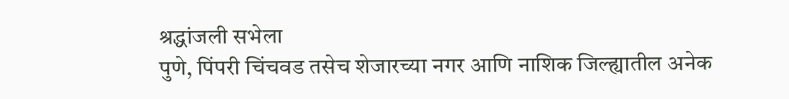श्रद्धांजली सभेला
पुणे, पिंपरी चिंचवड तसेच शेजारच्या नगर आणि नाशिक जिल्ह्यातील अनेक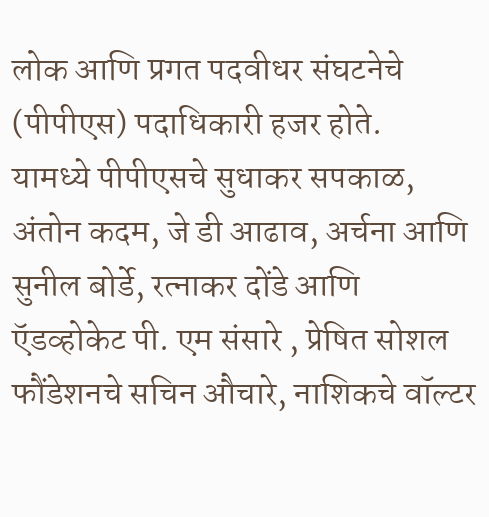लोक आणि प्रगत पदवीधर संघटनेचे (पीपीएस) पदाधिकारी हजर होते.
यामध्ये पीपीएसचे सुधाकर सपकाळ, अंतोन कदम, जे डी आढाव, अर्चना आणि सुनील बोर्डे, रत्नाकर दोंडे आणि ऍडव्होकेट पी. एम संसारे , प्रेषित सोशल फौंडेशनचे सचिन औचारे, नाशिकचे वॉल्टर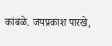कांबळे. जयप्रकाश पारखे,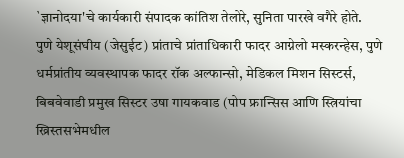`ज्ञानोदया'चे कार्यकारी संपादक कांतिश तेलोरे, सुनिता पारखे वगैरे होते.
पुणे येशूसंघीय (जेसुईट) प्रांताचे प्रांताधिकारी फादर आग्नेलो मस्करन्हेस, पुणे धर्मप्रांतीय व्यवस्थापक फादर रॉक अल्फान्सो, मेडिकल मिशन सिस्टर्स, बिबवेवाडी प्रमुख सिस्टर उषा गायकवाड (पोप फ्रान्सिस आणि स्त्रियांचा ख्रिस्तसभेमधील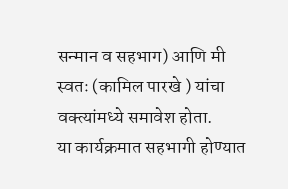सन्मान व सहभाग) आणि मी स्वतः (कामिल पारखे ) यांचा वक्त्यांमध्ये समावेश होता.
या कार्यक्रमात सहभागी होण्यात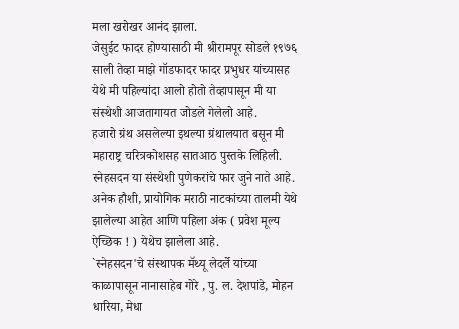मला खरोखर आनंद झाला.
जेसुईट फादर होण्यासाठी मी श्रीरामपूर सोडले १९७६ साली तेव्हा माझे गॉडफादर फादर प्रभुधर यांच्यासह येथे मी पहिल्यांदा आलो होतो तेव्हापासून मी या संस्थेशी आजतागायत जोडले गेलेलो आहे.
हजारो ग्रंथ असलेल्या इथल्या ग्रंथालयात बसून मी महाराष्ट्र चरित्रकोशसह सातआठ पुस्तके लिहिली.
स्नेहसदन या संस्थेशी पुणेकरांचे फार जुने नाते आहे.
अनेक हौशी, प्रायोगिक मराठी नाटकांच्या तालमी येथे झालेल्या आहेत आणि पहिला अंक ( प्रवेश मूल्य ऐच्छिक ! ) येथेच झालेला आहे.
`स्नेहसदन'चे संस्थापक मॅथ्यू लेदर्ले यांच्या काळापासून नानासाहेब गोरे , पु. ल. देशपांडे, मोहन धारिया, मेधा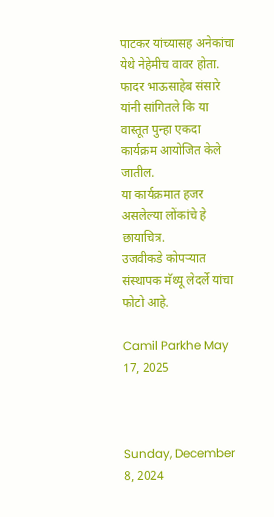पाटकर यांच्यासह अनेकांचा येथे नेहेमीच वावर होता.
फादर भाऊसाहेब संसारे यांनी सांगितले कि या वास्तूत पुन्हा एकदा कार्यक्रम आयोजित केले जातील.
या कार्यक्रमात हजर असलेल्या लोंकांचे हे छायाचित्र.
उजवीकडे कोपऱ्यात संस्थापक मॅथ्यू लेदर्ले यांचा फोटो आहे.

Camil Parkhe May 17, 2025



Sunday, December 8, 2024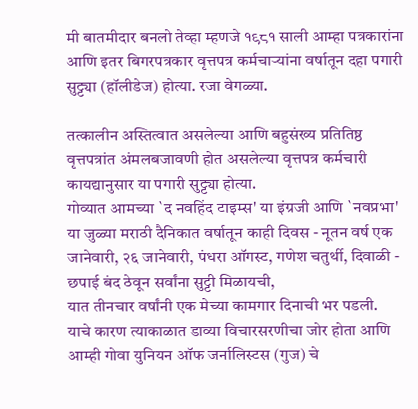मी बातमीदार बनलो तेव्हा म्हणजे १९८१ साली आम्हा पत्रकारांना आणि इतर बिगरपत्रकार वृत्तपत्र कर्मचाऱ्यांना वर्षातून दहा पगारी सुट्ट्या (हॉलीडेज) होत्या. रजा वेगळ्या.

तत्कालीन अस्तित्वात असलेल्या आणि बहुसंख्य प्रतितिष्ठ वृत्तपत्रांत अंमलबजावणी होत असलेल्या वृत्तपत्र कर्मचारी कायद्यानुसार या पगारी सुट्ट्या होत्या.
गोव्यात आमच्या `द नवहिंद टाइम्स' या इंग्रजी आणि `नवप्रभा' या जुळ्या मराठी दैनिकात वर्षातून काही दिवस - नूतन वर्ष एक जानेवारी, २६ जानेवारी, पंधरा ऑगस्ट, गणेश चतुर्थी, दिवाळी - छपाई बंद ठेवून सर्वांना सुट्टी मिळायची,
यात तीनचार वर्षांनी एक मेच्या कामगार दिनाची भर पडली.
याचे कारण त्याकाळात डाव्या विचारसरणीचा जोर होता आणि आम्ही गोवा युनियन ऑफ जर्नालिस्टस (गुज) चे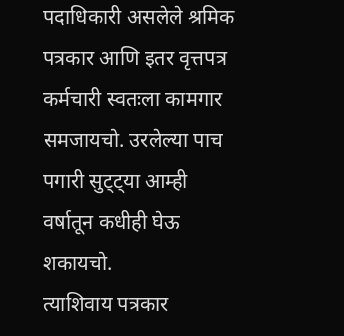पदाधिकारी असलेले श्रमिक पत्रकार आणि इतर वृत्तपत्र कर्मचारी स्वतःला कामगार समजायचो. उरलेल्या पाच पगारी सुट्ट्या आम्ही वर्षातून कधीही घेऊ शकायचो.
त्याशिवाय पत्रकार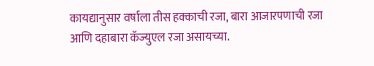कायद्यानुसार वर्षाला तीस हक्काची रजा, बारा आजारपणाची रजा आणि दहाबारा कॅज्युएल रजा असायच्या.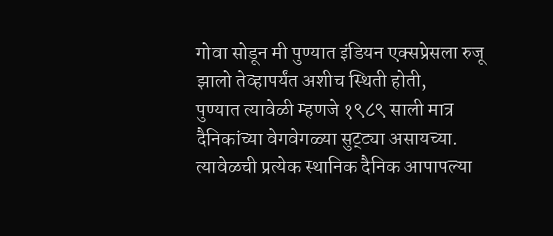गोवा सोडून मी पुण्यात इंडियन एक्सप्रेसला रुजू झालो तेव्हापर्यंत अशीच स्थिती होती,
पुण्यात त्यावेळी म्हणजे १९८९ साली मात्र दैनिकांच्या वेगवेगळ्या सुट्ट्या असायच्या.
त्यावेळची प्रत्येक स्थानिक दैनिक आपापल्या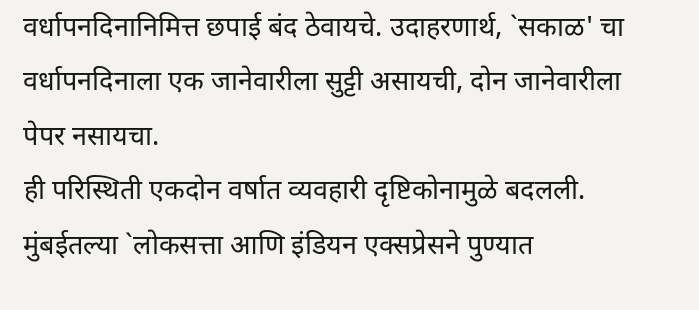वर्धापनदिनानिमित्त छपाई बंद ठेवायचे. उदाहरणार्थ, `सकाळ' चा वर्धापनदिनाला एक जानेवारीला सुट्टी असायची, दोन जानेवारीला पेपर नसायचा.
ही परिस्थिती एकदोन वर्षात व्यवहारी दृष्टिकोनामुळे बदलली.
मुंबईतल्या `लोकसत्ता आणि इंडियन एक्सप्रेसने पुण्यात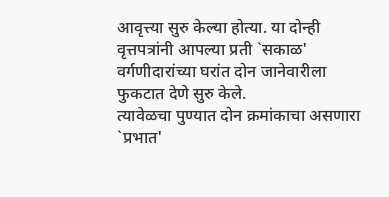आवृत्त्या सुरु केल्या होत्या. या दोन्ही वृत्तपत्रांनी आपल्या प्रती `सकाळ' वर्गणीदारांच्या घरांत दोन जानेवारीला फुकटात देणे सुरु केले.
त्यावेळचा पुण्यात दोन क्रमांकाचा असणारा `प्रभात'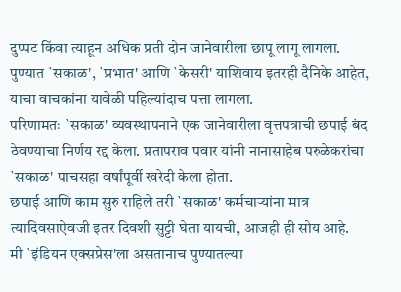दुप्पट किंवा त्याहून अधिक प्रती दोन जानेवारीला छापू लागू लागला.
पुण्यात `सकाळ', `प्रभात' आणि `केसरी' याशिवाय इतरही दैनिके आहेत, याचा वाचकांना यावेळी पहिल्यांदाच पत्ता लागला.
परिणामतः `सकाळ' व्यवस्थापनाने एक जानेवारीला वृत्तपत्राची छपाई बंद ठेवण्याचा निर्णय रद्द केला. प्रतापराव पवार यांनी नानासाहेब परुळेकरांचा `सकाळ' पाचसहा वर्षांपूर्वी खरेदी केला होता.
छपाई आणि काम सुरु राहिले तरी `सकाळ' कर्मचाऱ्यांना मात्र त्यादिवसाऐवजी इतर दिवशी सुट्टी घेता यायची, आजही ही सोय आहे.
मी `इंडियन एक्सप्रेस'ला असतानाच पुण्यातल्या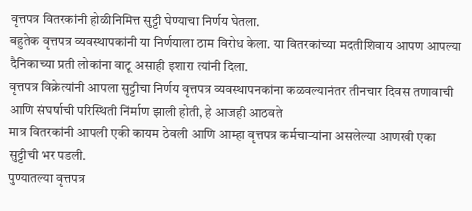वृत्तपत्र वितरकांनी होळीनिमित्त सुट्टी घेण्याचा निर्णय घेतला.
बहुतेक वृत्तपत्र व्यवस्थापकांनी या निर्णयाला ठाम विरोध केला. या वितरकांच्या मदतीशिवाय आपण आपल्या दैनिकाच्या प्रती लोकांना वाटू असाही इशारा त्यांनी दिला.
वृत्तपत्र विक्रेत्यांनी आपला सुट्टीचा निर्णय वृत्तपत्र व्यवस्थापनकांना कळवल्यानंतर तीनचार दिवस तणावाची आणि संघर्षाची परिस्थिती निंर्माण झाली होती, हे आजही आठवते
मात्र वितरकांनी आपली एकी कायम ठेवली आणि आम्हा वृत्तपत्र कर्मचाऱ्यांना असलेल्या आणखी एका सुट्टीची भर पडली.
पुण्यातल्या वृत्तपत्र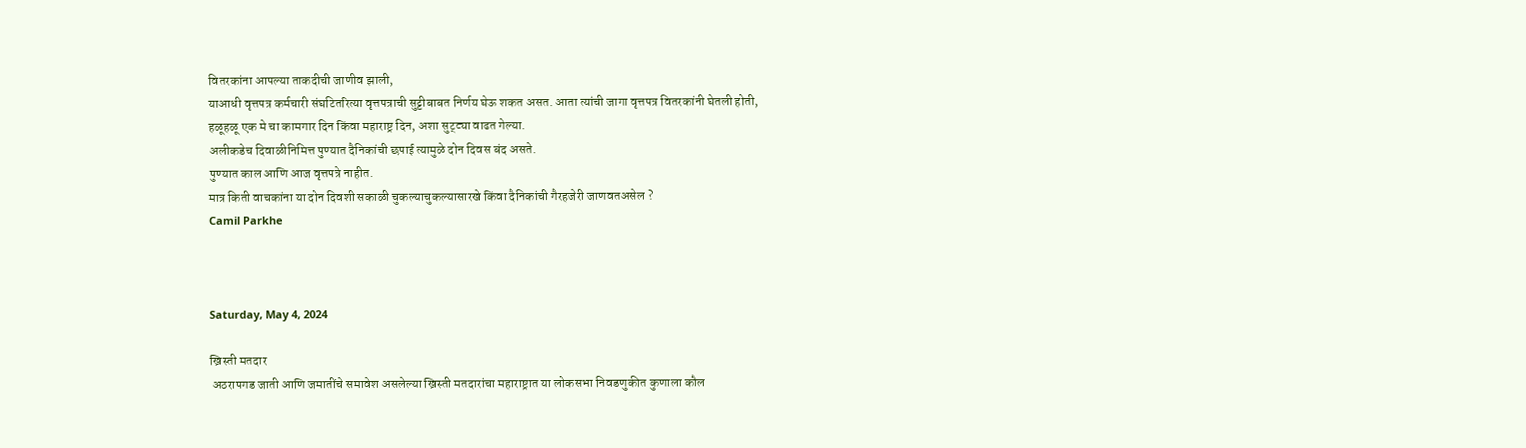वितरकांना आपल्या ताकदीची जाणीव झाली,
याआधी वृत्तपत्र कर्मचारी संघटितरित्या वृत्तपत्राची सुट्टीबाबत निर्णय घेऊ शकत असत. आता त्यांची जागा वृत्तपत्र वितरकांनी घेतली होती,
हळूहळू एक मे चा कामगार दिन किंवा महाराष्ट्र दिन, अशा सुट्ट्या वाढत गेल्या.
अलीकडेच दिवाळीनिमित्त पुण्यात दैनिकांची छपाई त्यामुळे दोन दिवस बंद असते.
पुण्यात काल आणि आज वृत्तपत्रे नाहीत.
मात्र किती वाचकांना या दोन दिवशी सकाळी चुकल्याचुकल्यासारखे किंवा दैनिकांची गैरहजेरी जाणवतअसेल ?
Camil Parkhe



Saturday, May 4, 2024

ख्रिस्ती मतदार
 अठरापगड जाती आणि जमातींचे समावेश असलेल्या ख्रिस्ती मतदारांचा महाराष्ट्रात या लोकसभा निवडणुकीत कुणाला कौल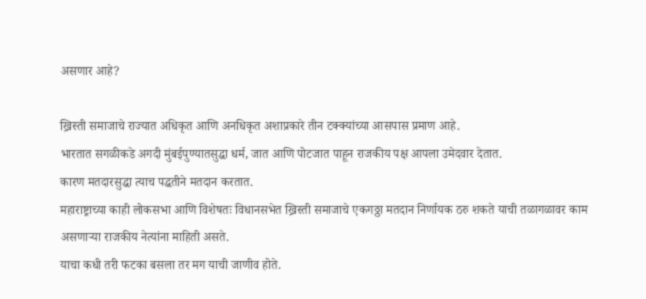असणार आहे?

ख्रिस्ती समाजाचे राज्यात अधिकृत आणि अनधिकृत अशाप्रकारे तीन टक्क्यांच्या आसपास प्रमाण आहे.
भारतात सगळीकडे अगदी मुंबईपुण्यातसुद्धा धर्म, जात आणि पोटजात पाहून राजकीय पक्ष आपला उमेदवार देतात.
कारण मतदारसुद्धा त्याच पद्धतीने मतदान करतात.
महाराष्ट्राच्या काही लोकसभा आणि विशेषतः विधानसभेत ख्रिस्ती समाजाचे एकगठ्ठा मतदान निर्णायक ठरु शकते याची तळागळावर काम असणाऱ्या राजकीय नेत्यांना माहिती असते.
याचा कधी तरी फटका बसला तर मग याची जाणीव होते.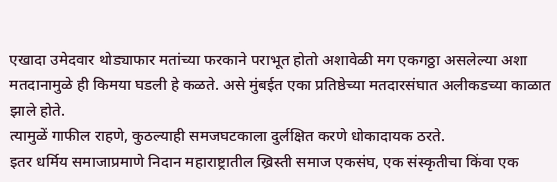एखादा उमेदवार थोड्याफार मतांच्या फरकाने पराभूत होतो अशावेळी मग एकगठ्ठा असलेल्या अशा मतदानामुळे ही किमया घडली हे कळते. असे मुंबईत एका प्रतिष्ठेच्या मतदारसंघात अलीकडच्या काळात झाले होते.
त्यामुळें गाफील राहणे, कुठल्याही समजघटकाला दुर्लक्षित करणे धोकादायक ठरते.
इतर धर्मिय समाजाप्रमाणे निदान महाराष्ट्रातील ख्रिस्ती समाज एकसंघ, एक संस्कृतीचा किंवा एक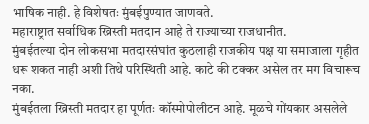भाषिक नाही. हे विशेषतः मुंबईपुण्यात जाणवते.
महाराष्ट्रात सर्वाधिक ख्रिस्ती मतदान आहे ते राज्याच्या राजधानीत.
मुंबईतल्या दोन लोकसभा मतदारसंघांत कुठलाही राजकीय पक्ष या समाजाला गृहीत धरू शकत नाही अशी तिथे परिस्थिती आहे. काटे की टक्कर असेल तर मग विचारूच नका.
मुंबईतला ख्रिस्ती मतदार हा पूर्णतः कॉस्मोपोलीटन आहे. मूळचे गोंयकार असलेले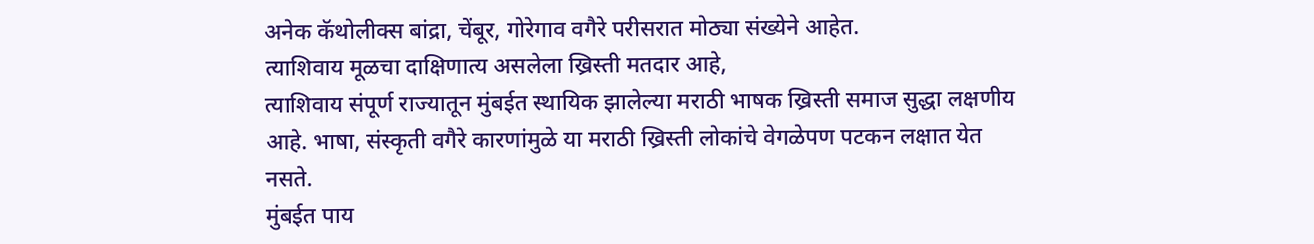अनेक कॅथोलीक्स बांद्रा, चेंबूर, गोरेगाव वगैरे परीसरात मोठ्या संख्येने आहेत.
त्याशिवाय मूळचा दाक्षिणात्य असलेला ख्रिस्ती मतदार आहे,
त्याशिवाय संपूर्ण राज्यातून मुंबईत स्थायिक झालेल्या मराठी भाषक ख्रिस्ती समाज सुद्धा लक्षणीय आहे. भाषा, संस्कृती वगैरे कारणांमुळे या मराठी ख्रिस्ती लोकांचे वेगळेपण पटकन लक्षात येत नसते.
मुंबईत पाय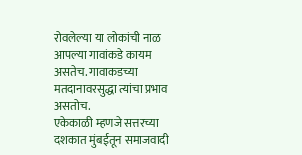रोवलेल्या या लोकांची नाळ आपल्या गावांकडे कायम असतेच. गावाकडच्या मतदानावरसुद्धा त्यांचा प्रभाव असतोच.
एकेकाळी म्हणजे सत्तरच्या दशकात मुंबईतून समाजवादी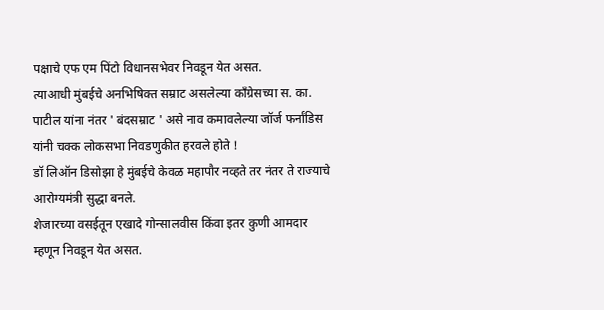पक्षाचे एफ एम पिंटो विधानसभेवर निवडून येत असत.
त्याआधी मुंबईचे अनभिषिक्त सम्राट असलेल्या काँग्रेसच्या स. का. पाटील यांना नंतर ' बंदसम्राट ' असे नाव कमावलेल्या जॉर्ज फर्नांडिस यांनी चक्क लोकसभा निवडणुकीत हरवले होते !
डॉ लिऑन डिसोझा हे मुंबईचे केवळ महापौर नव्हते तर नंतर ते राज्याचे आरोग्यमंत्री सुद्धा बनले.
शेजारच्या वसईतून एखादे गोन्सालवीस किंवा इतर कुणी आमदार म्हणून निवडून येत असत.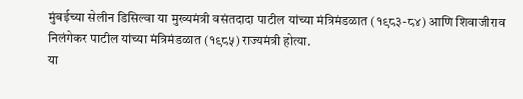मुंबईच्या सेलीन डिसिल्वा या मुख्यमंत्री वसंतदादा पाटील यांच्या मंत्रिमंडळात (१९८३-८४) आणि शिवाजीराव निलंगेकर पाटील यांच्या मंत्रिमंडळात (१९८५) राज्यमंत्री होत्या.
या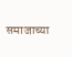समाजाच्या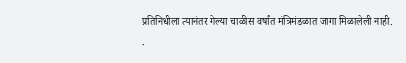प्रतिनिधीला त्यानंतर गेल्या चाळीस वर्षांत मंत्रिमंडळात जागा मिळालेली नाही.
.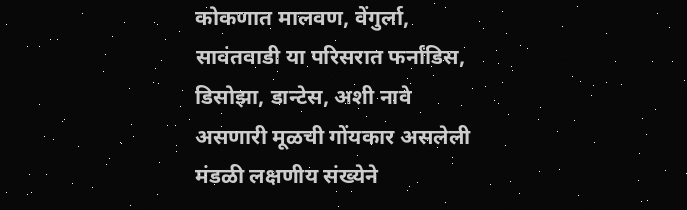कोकणात मालवण, वेंगुर्ला, सावंतवाडी या परिसरात फर्नांडिस, डिसोझा, डान्टेस, अशी नावे असणारी मूळची गोंयकार असलेली मंडळी लक्षणीय संख्येने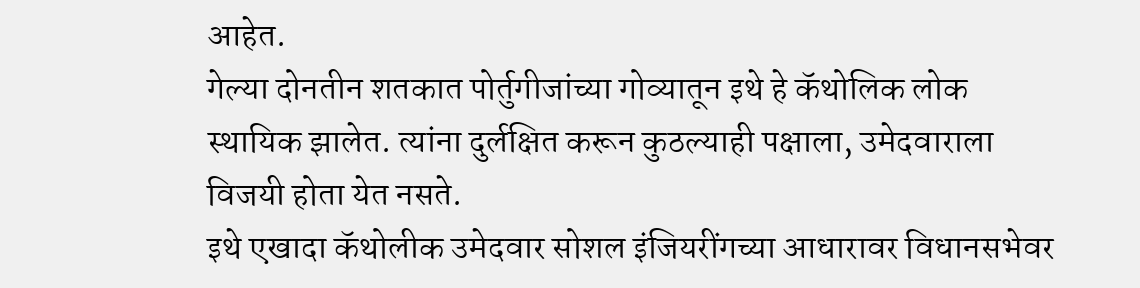आहेत.
गेल्या दोनतीन शतकात पोर्तुगीजांच्या गोव्यातून इथे हे कॅथोलिक लोक स्थायिक झालेत. त्यांना दुर्लक्षित करून कुठल्याही पक्षाला, उमेदवाराला विजयी होता येत नसते.
इथे एखादा कॅथोलीक उमेदवार सोशल इंजियरींगच्या आधारावर विधानसभेवर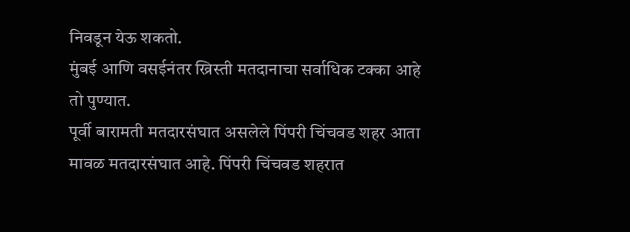निवडून येऊ शकतो.
मुंबई आणि वसईनंतर ख्रिस्ती मतदानाचा सर्वाधिक टक्का आहे तो पुण्यात.
पूर्वी बारामती मतदारसंघात असलेले पिंपरी चिंचवड शहर आता मावळ मतदारसंघात आहे. पिंपरी चिंचवड शहरात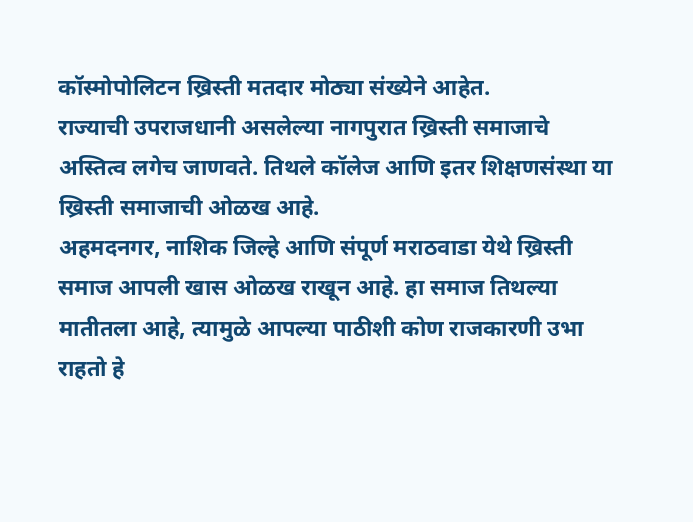कॉस्मोपोलिटन ख्रिस्ती मतदार मोठ्या संख्येने आहेत.
राज्याची उपराजधानी असलेल्या नागपुरात ख्रिस्ती समाजाचे अस्तित्व लगेच जाणवते. तिथले कॉलेज आणि इतर शिक्षणसंस्था या ख्रिस्ती समाजाची ओळख आहे.
अहमदनगर, नाशिक जिल्हे आणि संपूर्ण मराठवाडा येथे ख्रिस्ती समाज आपली खास ओळख राखून आहे. हा समाज तिथल्या मातीतला आहे, त्यामुळे आपल्या पाठीशी कोण राजकारणी उभा राहतो हे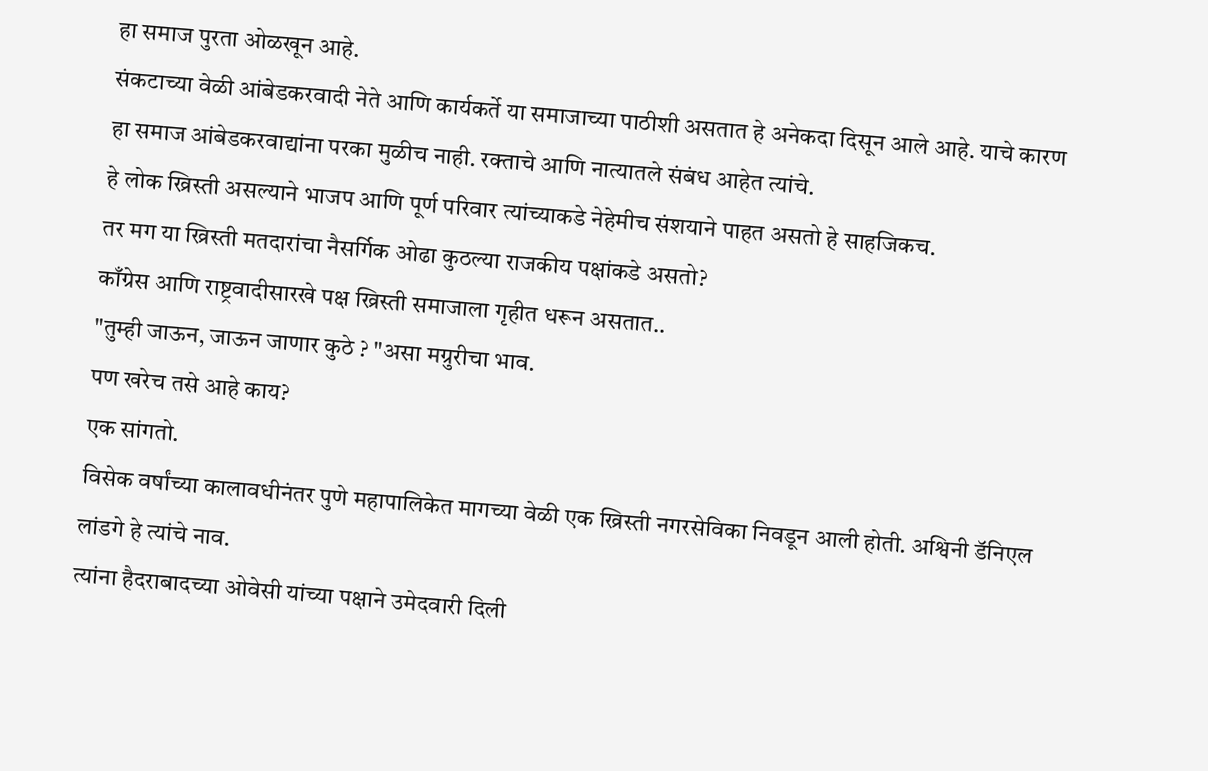हा समाज पुरता ओळखून आहे.
संकटाच्या वेळी आंबेडकरवादी नेते आणि कार्यकर्ते या समाजाच्या पाठीशी असतात हे अनेकदा दिसून आले आहे. याचे कारण हा समाज आंबेडकरवाद्यांना परका मुळीच नाही. रक्ताचे आणि नात्यातले संबंध आहेत त्यांचे.
हे लोक ख्रिस्ती असल्याने भाजप आणि पूर्ण परिवार त्यांच्याकडे नेहेमीच संशयाने पाहत असतो हे साहजिकच.
तर मग या ख्रिस्ती मतदारांचा नैसर्गिक ओढा कुठल्या राजकीय पक्षांकडे असतो?
काँग्रेस आणि राष्ट्रवादीसारखे पक्ष ख्रिस्ती समाजाला गृहीत धरून असतात..
"तुम्ही जाऊन, जाऊन जाणार कुठे ? "असा मग्रुरीचा भाव.
पण खरेच तसे आहे काय?
एक सांगतो.
विसेक वर्षांच्या कालावधीनंतर पुणे महापालिकेत मागच्या वेळी एक ख्रिस्ती नगरसेविका निवडून आली होती. अश्विनी डॅनिएल लांडगे हे त्यांचे नाव.
त्यांना हैदराबादच्या ओवेसी यांच्या पक्षाने उमेदवारी दिली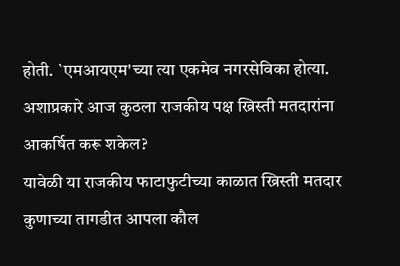होती. `एमआयएम'च्या त्या एकमेव नगरसेविका होत्या.
अशाप्रकारे आज कुठला राजकीय पक्ष ख्रिस्ती मतदारांना आकर्षित करू शकेल?
यावेळी या राजकीय फाटाफुटीच्या काळात ख्रिस्ती मतदार कुणाच्या तागडीत आपला कौल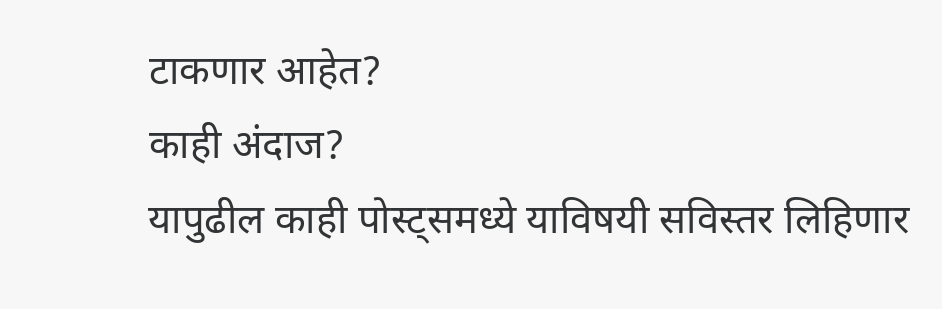टाकणार आहेत?
काही अंदाज?
यापुढील काही पोस्ट्समध्ये याविषयी सविस्तर लिहिणार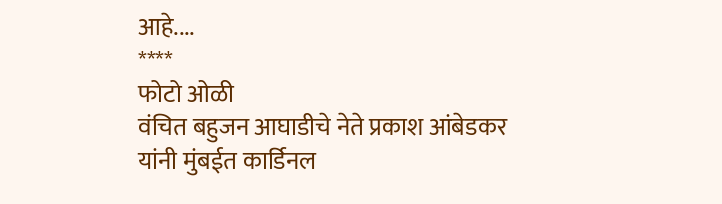आहे....
****
फोटो ओळी
वंचित बहुजन आघाडीचे नेते प्रकाश आंबेडकर यांनी मुंबईत कार्डिनल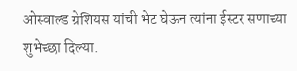ओस्वाल्ड ग्रेशियस यांची भेट घेऊन त्यांना ईस्टर सणाच्या शुभेच्छा दिल्या.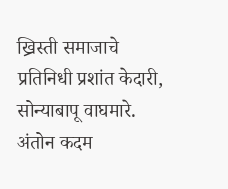ख्रिस्ती समाजाचे प्रतिनिधी प्रशांत केदारी, सोन्याबापू वाघमारे. अंतोन कदम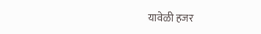यावेळी हजर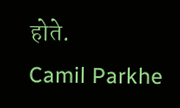होते.
Camil Parkhe